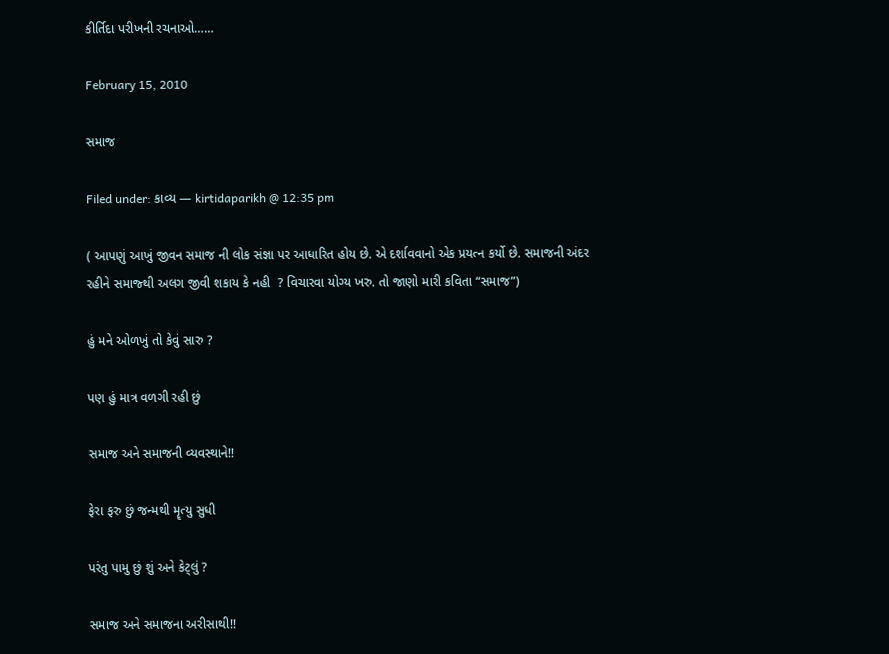કીર્તિદા પરીખની રચનાઓ……

February 15, 2010

સમાજ

Filed under: કાવ્ય — kirtidaparikh @ 12:35 pm

( આપણું આખું જીવન સમાજ ની લોક સંજ્ઞા પર આધારિત હોય છે. એ દર્શાવવાનો એક પ્રયત્ન કર્યો છે. સમાજની અંદર રહીને સમાજ્થી અલગ જીવી શકાય કે નહી  ? વિચારવા યોગ્ય ખરુ. તો જાણો મારી કવિતા “સમાજ”)

હું મને ઓળખું તો કેવું સારુ ?

પણ હું માત્ર વળગી રહી છું

સમાજ અને સમાજની વ્યવસ્થાને!!

ફેરા ફરુ છું જન્મથી મૄત્યુ સુધી

પરંતુ પામુ છું શું અને કેટ્લું ?

સમાજ અને સમાજના અરીસાથી!!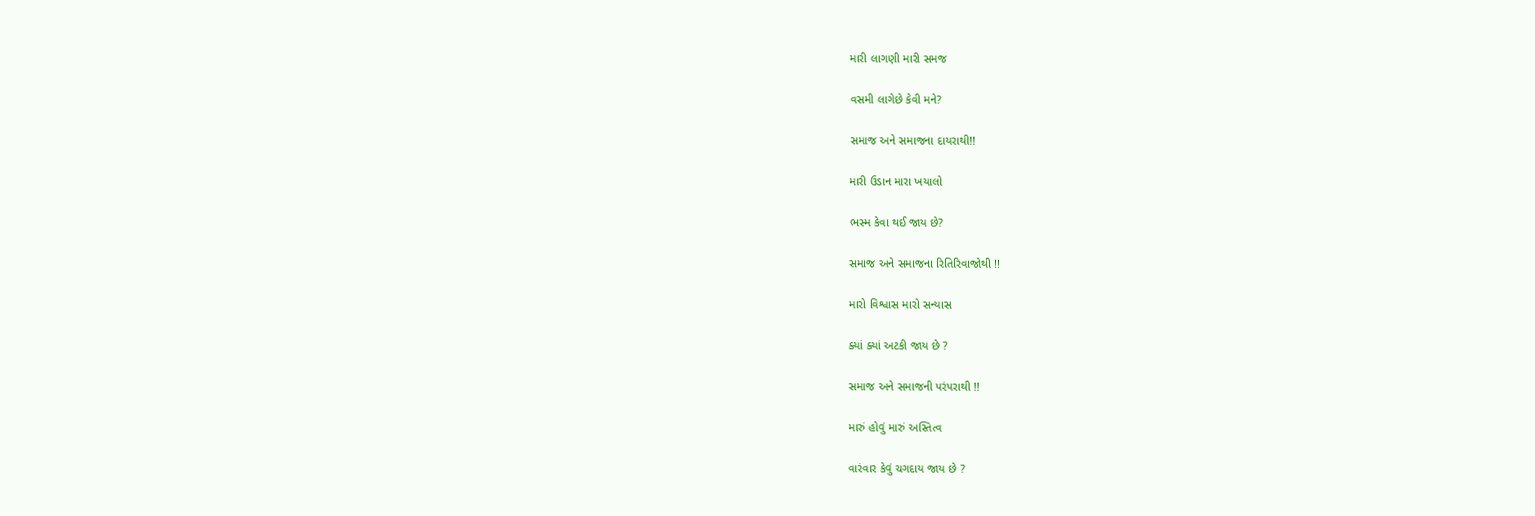મારી લાગણી મારી સમજ

વસમી લાગેછે કેવી મને?

સમાજ અને સમાજના દાયરાથી!!

મારી ઉડાન મારા ખયાલો

ભસ્મ કેવા થઈ જાય છે?

સમાજ અને સમાજના રિતિરિવાજોથી !!

મારો વિશ્વાસ મારો સન્યાસ

ક્યાં ક્યાં અટકી જાય છે ?

સમાજ અને સમાજની પરંપરાથી !!

મારું હોવું મારું અસ્તિત્વ

વારંવાર કેવું ચગદાય જાય છે ?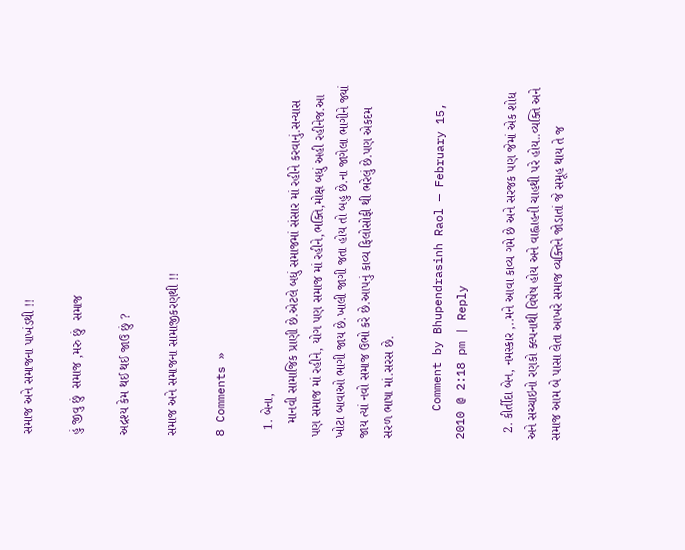સમાજ અને સમાજના પાખંડથી !!

હું જીવુ છું  સમાજ ,મરુ છું  સમાજ

અદ્રશ્ય કેમ થઈ થઈ જાઉ છું ?

સમાજ અને સમાજના સામાજીકરણથી !!

8 Comments »

  1. બેના,
    માનવી સામાજિક પ્રાણી છે.એટલે બધું સમાજમાં સંસાર માં રહીને કરવાનું.સન્યાસ પણ સમાજ માં રહીને, યોગ પણ સમાજ માં રહીને,ભક્તિ,મોક્ષ બધું અહી રહીનેજ.આ ખોટા બાવાઓ ભાગી જાય છે.ખાલી જાગી જતા હોય તો બહુ છે.ના જાગેલા ભાગીને જ્યાં જાય ત્યાં નવો સમાજ ઉભો કરે છે.આપનું કાવ્ય ફિલોસોફી થી ભરેલું છે.પણ એકદમ સરળ ભાષા માં.સરસ છે.

    Comment by Bhupendrasinh Raol — February 15, 2010 @ 2:18 pm | Reply

  2. કીર્તીદા બેન, નમસ્કાર ,..મને આવા કાવ્ય ગમે છે અને સરજક પણ જેમાં એક શોધ અને સચ્ચાઇનો રણકો ક્લ્પનાથી વિષેષ હોય અને વાહ્વાહની ચાહથી પરે હોય..વ્યક્તિ અને સમાજ આમ બે પાસા લેતા આખરે સમાજ વ્યક્તિને જોડાતાં જે સમૂહ થાય તે જ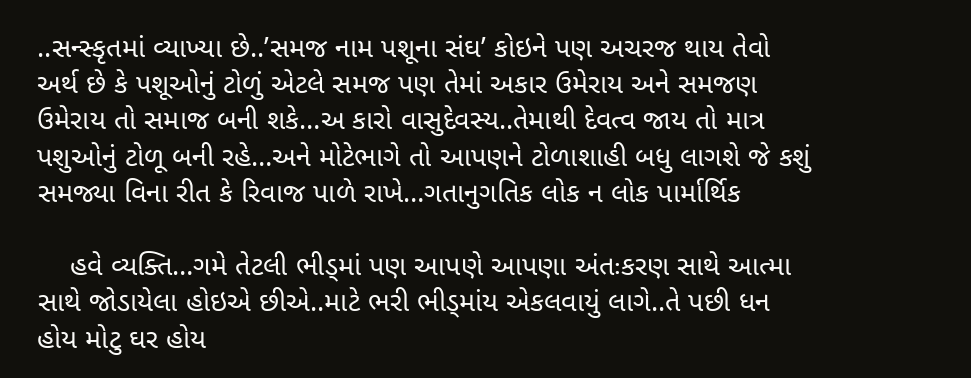..સન્સ્કૃતમાં વ્યાખ્યા છે..’સમજ નામ પશૂના સંઘ’ કોઇને પણ અચરજ થાય તેવો અર્થ છે કે પશૂઓનું ટોળું એટલે સમજ પણ તેમાં અકાર ઉમેરાય અને સમજણ ઉમેરાય તો સમાજ બની શકે…અ કારો વાસુદેવસ્ય..તેમાથી દેવત્વ જાય તો માત્ર પશુઓનું ટોળૂ બની રહે…અને મોટેભાગે તો આપણને ટોળાશાહી બધુ લાગશે જે કશું સમજ્યા વિના રીત કે રિવાજ પાળે રાખે…ગતાનુગતિક લોક ન લોક પાર્માર્થિક

    હવે વ્યક્તિ…ગમે તેટલી ભીડ્માં પણ આપણે આપણા અંતઃકરણ સાથે આત્મા સાથે જોડાયેલા હોઇએ છીએ..માટે ભરી ભીડ્માંય એકલવાયું લાગે..તે પછી ધન હોય મોટુ ઘર હોય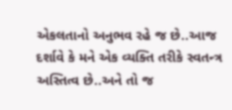એકલતાનો અનુભવ રહે જ છે..આજ દર્શાવે કે મને એક વ્યક્તિ તરીકે સ્વતન્ત્ર અસ્તિત્વ છે..અને તો જ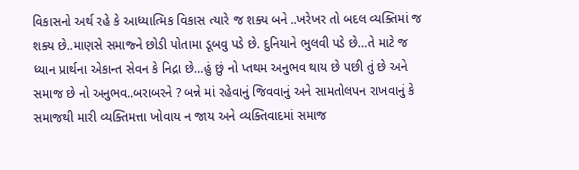વિકાસનો અર્થ રહે કે આધ્યાત્મિક વિકાસ ત્યારે જ શક્ય બને ..ખરેખર તો બદલ વ્યક્તિમાં જ શક્ય છે..માણસે સમાજ્ને છોડી પોતામા ડૂબવુ પડે છે. દુનિયાને ભુલવી પડે છે…તે માટે જ ધ્યાન પ્રાર્થના એકાન્ત સેવન કે નિદ્રા છે…હું છું નો પ્તથમ અનુભવ થાય છે પછી તું છે અને સમાજ છે નો અનુભવ..બરાબરને ? બન્ને માં રહેવાનું જિવવાનું અને સામતોલપન રાખવાનું કે સમાજથી મારી વ્યક્તિમત્તા ખોવાય ન જાય અને વ્યક્તિવાદમાં સમાજ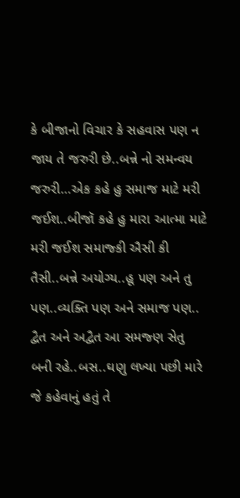કે બીજાનો વિચાર કે સહવાસ પણ ન જાય તે જરુરી છે..બન્ને નો સમન્વય જરુરી…એક કહે હુ સમાજ માટે મરી જઈશ..બીજૉ કહે હુ મારા આત્મા માટે મરી જઈશ સમાજ્કી ઐસી કી તૈસી..બન્ને અયોગ્ય..હૂ પણ અને તુ પણ..વ્યક્તિ પણ અને સમાજ પણ.. દ્વૈત અને અદ્વૈત આ સમજ્ણ સેતુ બની રહે..બસ..ઘણુ લખ્યા પછી મારે જે કહેવાનું હતું તે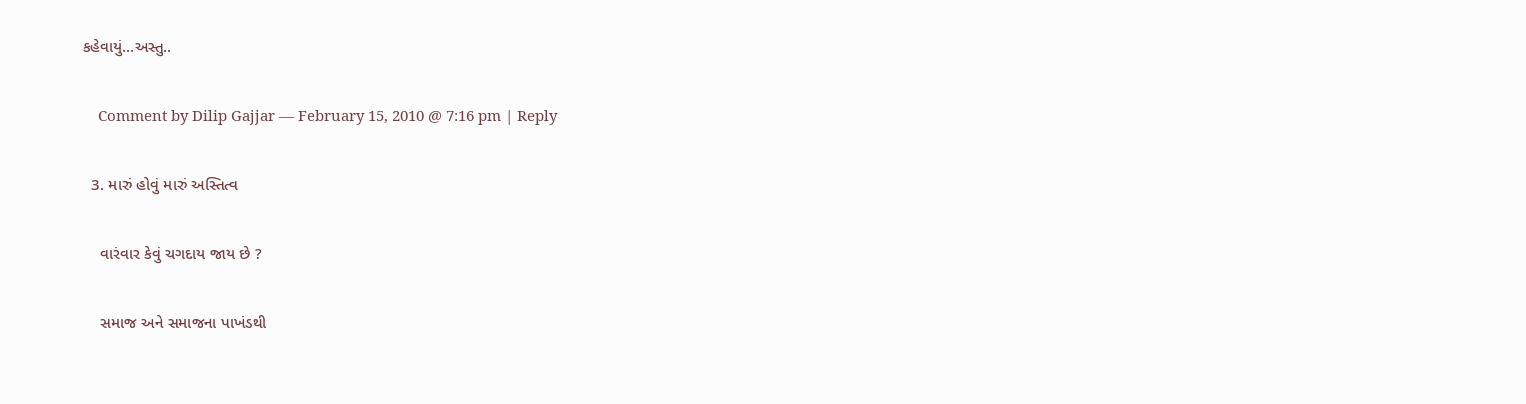કહેવાયું…અસ્તુ..

    Comment by Dilip Gajjar — February 15, 2010 @ 7:16 pm | Reply

  3. મારું હોવું મારું અસ્તિત્વ

    વારંવાર કેવું ચગદાય જાય છે ?

    સમાજ અને સમાજના પાખંડથી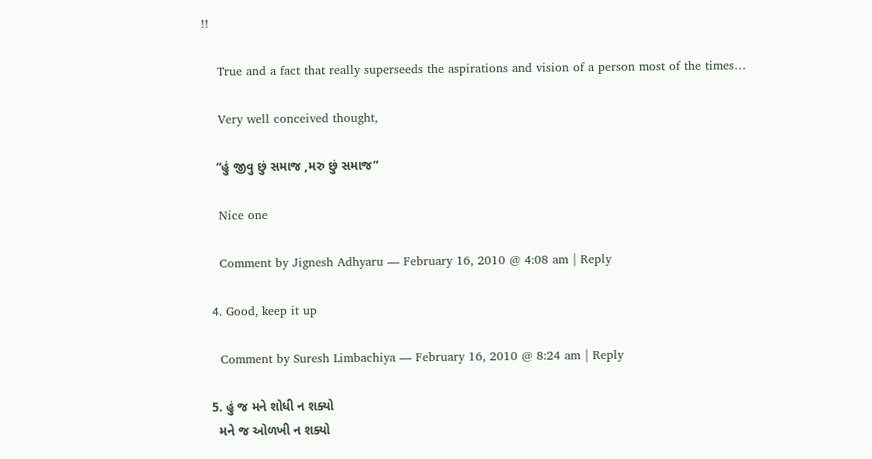!!

    True and a fact that really superseeds the aspirations and vision of a person most of the times…

    Very well conceived thought,

    “હું જીવુ છું સમાજ ,મરુ છું સમાજ”

    Nice one

    Comment by Jignesh Adhyaru — February 16, 2010 @ 4:08 am | Reply

  4. Good, keep it up

    Comment by Suresh Limbachiya — February 16, 2010 @ 8:24 am | Reply

  5. હું જ મને શોધી ન શક્યો
    મને જ ઓળખી ન શક્યો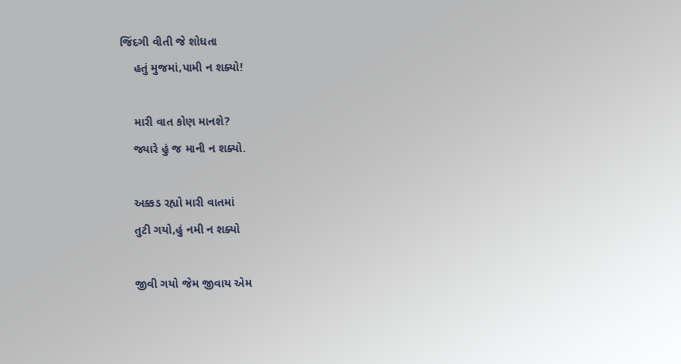જિંદગી વીતી જે શોધતા
    હતું મુજમાં,પામી ન શક્યો!

    મારી વાત કોણ માનશે?
    જ્યારે હું જ માની ન શક્યો.

    અક્કડ રહ્યો મારી વાતમાં
    તુટી ગયો,હું નમી ન શક્યો

    જીવી ગયો જેમ જીવાય એમ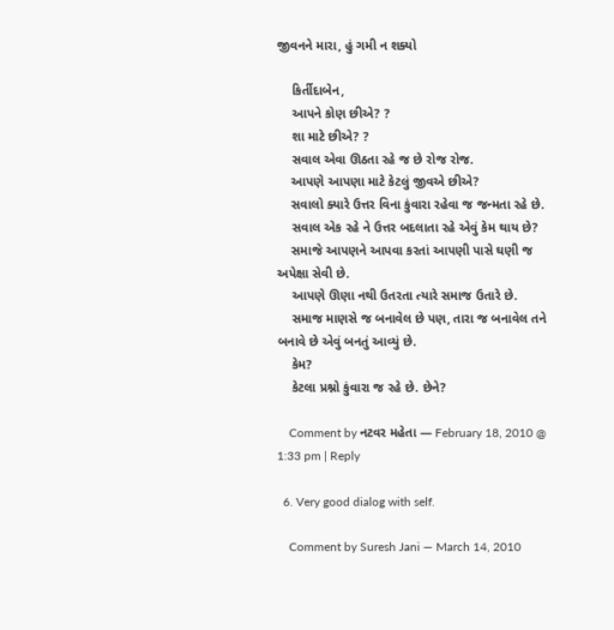જીવનને મારા, હું ગમી ન શક્યો

    કિર્તીદાબેન,
    આપને કોણ છીએ? ?
    શા માટે છીએ? ?
    સવાલ એવા ઊઠતા રહે જ છે રોજ રોજ.
    આપણે આપણા માટે કેટલું જીવએ છીએ?
    સવાલો ક્યારે ઉત્તર વિના કુંવારા રહેવા જ જન્મતા રહે છે.
    સવાલ એક રહે ને ઉત્તર બદલાતા રહે એવું કેમ થાય છે?
    સમાજે આપણને આપવા કરતાં આપણી પાસે ઘણી જ અપેક્ષા સેવી છે.
    આપણે ઊણા નથી ઉતરતા ત્યારે સમાજ ઉતારે છે.
    સમાજ માણસે જ બનાવેલ છે પણ, તારા જ બનાવેલ તને બનાવે છે એવું બનતું આવ્યું છે.
    કેમ?
    કેટલા પ્રશ્નો કુંવારા જ રહે છે. છેને?

    Comment by નટવર મહેતા — February 18, 2010 @ 1:33 pm | Reply

  6. Very good dialog with self.

    Comment by Suresh Jani — March 14, 2010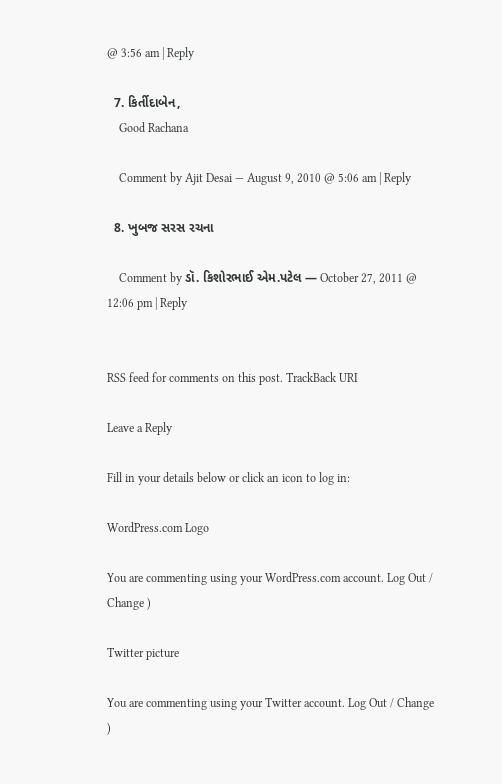@ 3:56 am | Reply

  7. કિર્તીદાબેન,
    Good Rachana

    Comment by Ajit Desai — August 9, 2010 @ 5:06 am | Reply

  8. ખુબજ સરસ રચના

    Comment by ડૉ. કિશોરભાઈ એમ.પટેલ — October 27, 2011 @ 12:06 pm | Reply


RSS feed for comments on this post. TrackBack URI

Leave a Reply

Fill in your details below or click an icon to log in:

WordPress.com Logo

You are commenting using your WordPress.com account. Log Out / Change )

Twitter picture

You are commenting using your Twitter account. Log Out / Change )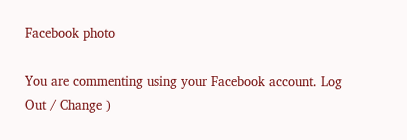Facebook photo

You are commenting using your Facebook account. Log Out / Change )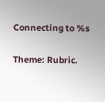Connecting to %s

Theme: Rubric.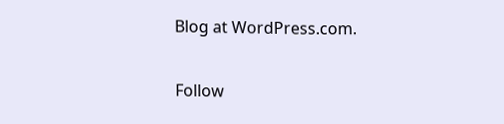Blog at WordPress.com.

Follow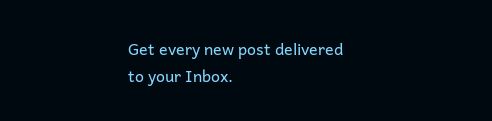Get every new post delivered to your Inbox.